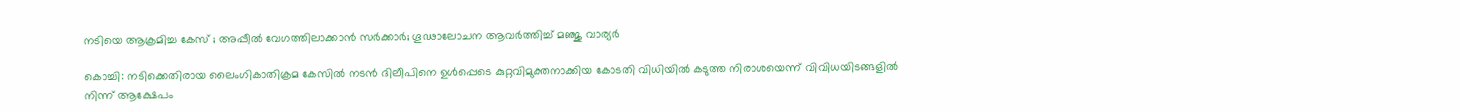നടിയെ ആക്രമിച്ച കേസ് ; അപ്പീല്‍ വേഗത്തിലാക്കാൻ സര്‍ക്കാര്‍; ഗൂഢാലോചന ആവര്‍ത്തിച്ച് മഞ്ജു വാര്യര്‍

കൊച്ചി: നടിക്കെതിരായ ലൈംഗികാതിക്രമ കേസില്‍ നടന്‍ ദിലീപിനെ ഉള്‍പ്പെടെ കുറ്റവിമുക്തനാക്കിയ കോടതി വിധിയില്‍ കടുത്ത നിരാശയെന്ന് വിവിധയിടങ്ങളില്‍ നിന്ന് ആക്ഷേപം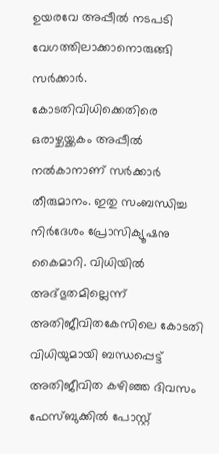ഉയരവേ അപ്പീല്‍ നടപടി വേഗത്തിലാക്കാനൊരുങ്ങി സര്‍ക്കാര്‍. കോടതിവിധിക്കെതിരെ ഒരാഴ്ചയ്ക്കകം അപ്പീല്‍ നല്‍കാനാണ് സര്‍ക്കാര്‍ തീരുമാനം. ഇതു സംബന്ധിച്ച നിര്‍ദേശം പ്രോസിക്യൂഷനു കൈമാറി. വിധിയില്‍ അദ്ഭുതമില്ലെന്ന് അതിജീവിതകേസിലെ കോടതി വിധിയുമായി ബന്ധപ്പെട്ട് അതിജീവിത കഴിഞ്ഞ ദിവസം ഫേസ്ബുക്കില്‍ പോസ്റ്റ്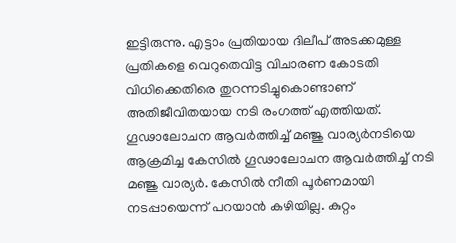ഇട്ടിരുന്നു. എട്ടാം പ്രതിയായ ദിലീപ് അടക്കമുള്ള പ്രതികളെ വെറുതെവിട്ട വിചാരണ കോടതി വിധിക്കെതിരെ തുറന്നടിച്ചുകൊണ്ടാണ് അതിജീവിതയായ നടി രംഗത്ത് എത്തിയത്. ഗൂഢാലോചന ആവര്‍ത്തിച്ച് മഞ്ജു വാര്യര്‍നടിയെ ആക്രമിച്ച കേസില്‍ ഗൂഢാലോചന ആവര്‍ത്തിച്ച് നടി മഞ്ജു വാര്യര്‍. കേസില്‍ നീതി പൂര്‍ണമായി നടപ്പായെന്ന് പറയാന്‍ കഴിയില്ല. കുറ്റം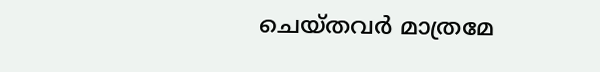ചെയ്തവര്‍ മാത്രമേ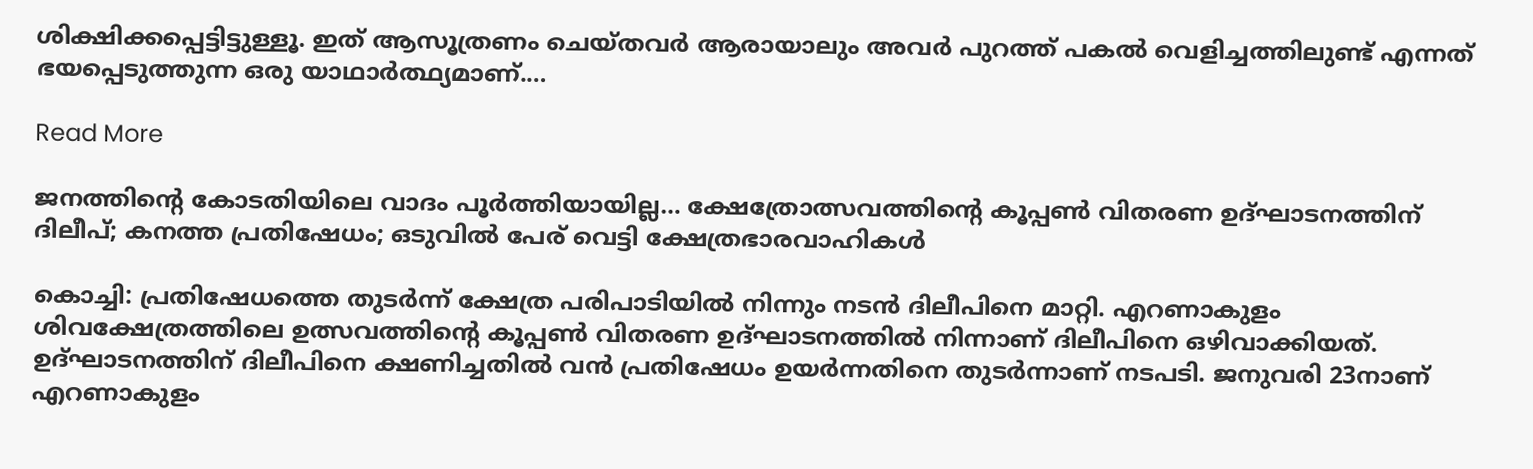ശിക്ഷിക്കപ്പെട്ടിട്ടുള്ളൂ. ഇത് ആസൂത്രണം ചെയ്തവര്‍ ആരായാലും അവര്‍ പുറത്ത് പകല്‍ വെളിച്ചത്തിലുണ്ട് എന്നത് ഭയപ്പെടുത്തുന്ന ഒരു യാഥാര്‍ത്ഥ്യമാണ്.…

Read More

ജനത്തിന്‍റെ കോടതിയിലെ വാദം പൂർത്തിയായില്ല… ക്ഷേത്രോത്സവത്തിന്‍റെ കൂപ്പൺ വിതരണ ഉദ്ഘാടനത്തിന് ദിലീപ്; കനത്ത പ്രതിഷേധം; ഒടുവിൽ പേര് വെട്ടി ക്ഷേത്രഭാരവാഹികൾ

കൊച്ചി: പ്രതിഷേധത്തെ തുടർന്ന് ക്ഷേത്ര പരിപാടിയിൽ നിന്നും നടൻ ദിലീപിനെ മാറ്റി. എറണാകുളം ശിവക്ഷേത്രത്തിലെ ഉത്സവത്തിന്‍റെ കൂപ്പൺ വിതരണ ഉദ്ഘാടനത്തിൽ നിന്നാണ് ദിലീപിനെ ഒഴിവാക്കിയത്. ഉദ്ഘാടനത്തിന് ദിലീപിനെ ക്ഷണിച്ചതിൽ വൻ പ്രതിഷേധം ഉയർന്നതിനെ തുടർന്നാണ് നടപടി. ജനുവരി 23നാണ് എറണാകുളം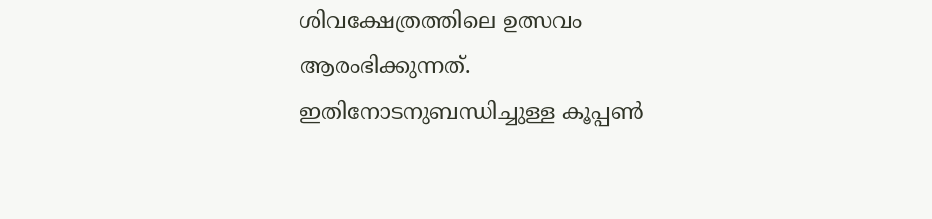ശിവക്ഷേത്രത്തിലെ ഉത്സവം ആരംഭിക്കുന്നത്. ഇതിനോടനുബന്ധിച്ചുള്ള കൂപ്പൺ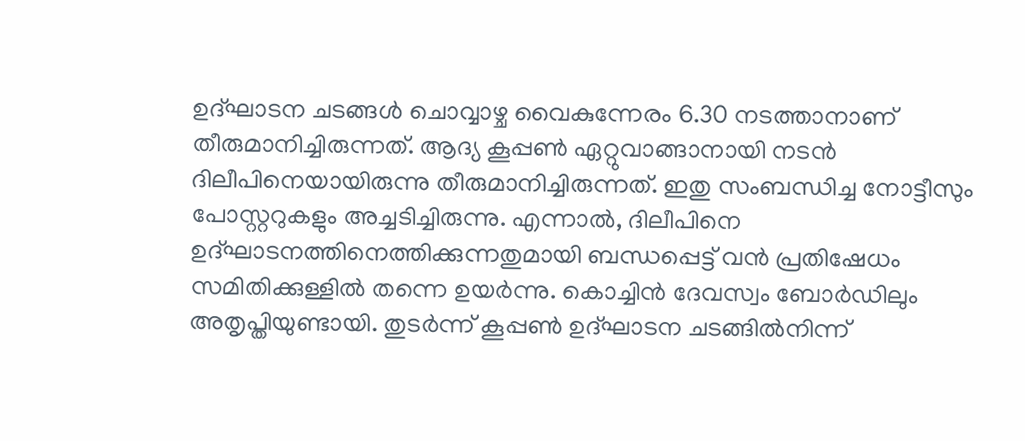ഉദ്ഘാടന ചടങ്ങൾ ചൊവ്വാഴ്ച വൈകുന്നേരം 6.30 നടത്താനാണ് തീരുമാനിച്ചിരുന്നത്. ആദ്യ കൂപ്പൺ ഏറ്റുവാങ്ങാനായി നടൻ ദിലീപിനെയായിരുന്നു തീരുമാനിച്ചിരുന്നത്. ഇതു സംബന്ധിച്ച നോട്ടീസും പോസ്റ്ററുകളും അച്ചടിച്ചിരുന്നു. എന്നാൽ, ദിലീപിനെ ഉദ്ഘാടനത്തിനെത്തിക്കുന്നതുമായി ബന്ധപ്പെട്ട് വൻ പ്രതിഷേധം സമിതിക്കുള്ളിൽ തന്നെ ഉയർന്നു. കൊച്ചിൻ ദേവസ്വം ബോർഡിലും അതൃപ്തിയുണ്ടായി. തുടർന്ന് കൂപ്പൺ ഉദ്ഘാടന ചടങ്ങിൽനിന്ന്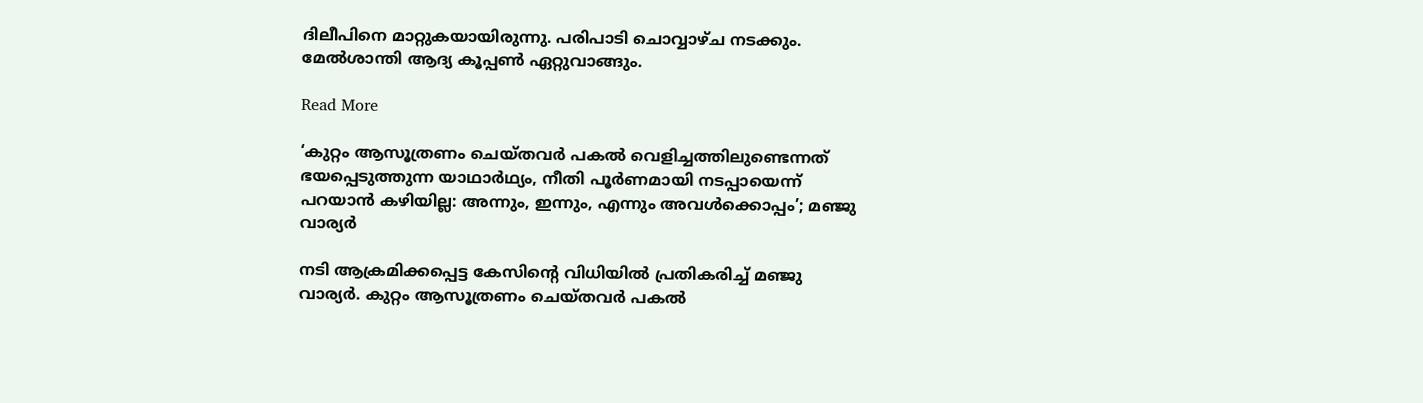ദിലീപിനെ മാറ്റുകയായിരുന്നു. പരിപാടി ചൊവ്വാഴ്ച നടക്കും. മേൽശാന്തി ആദ്യ കൂപ്പൺ ഏറ്റുവാങ്ങും.

Read More

‘കുറ്റം ആസൂത്രണം ചെയ്തവർ പകൽ വെളിച്ചത്തിലുണ്ടെന്നത് ഭയപ്പെടുത്തുന്ന യാഥാർഥ്യം, നീതി പൂർണമായി നടപ്പായെന്ന് പറയാൻ കഴിയില്ല: അന്നും, ഇന്നും, എന്നും അവൾക്കൊപ്പം’; മഞ്ജു വാര്യർ

നടി ആക്രമിക്കപ്പെട്ട കേസിന്‍റെ വിധിയിൽ പ്രതികരിച്ച് മഞ്ജു വാര്യർ. കുറ്റം ആസൂത്രണം ചെയ്തവർ പകൽ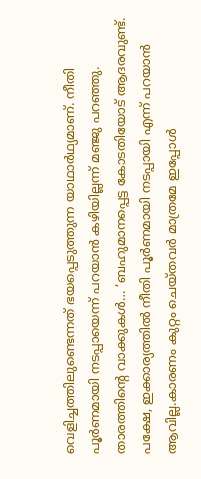വെളിച്ചത്തിലുണ്ടെന്നത് ഭയപ്പെടുത്തുന്ന യാഥാർഥ്യമാണ്. നീതി പൂർണമായി നടപ്പായെന്ന് പറയാൻ കഴിയില്ലന്ന് മഞ്ജു പറഞ്ഞു. താരത്തിന്‍റെ വാക്കുകൾ… ‘ബഹുമാനപ്പെട്ട കോടതിയോട് ആദരവുണ്ട്. പക്ഷേ, ഇക്കാര്യത്തിൽ നീതി പൂർണമായി നടപ്പായി എന്ന് പറയാൻ ആവില്ല.കാരണം കുറ്റം ചെയ്‌തവർ മാത്രമേ ഇപ്പോൾ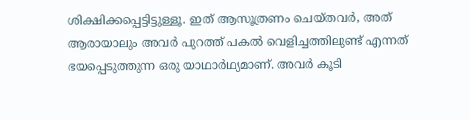ശിക്ഷിക്കപ്പെട്ടിട്ടുള്ളൂ. ഇത് ആസൂത്രണം ചെയ്തവർ, അത് ആരായാലും അവർ പുറത്ത് പകൽ വെളിച്ചത്തിലുണ്ട് എന്നത് ഭയപ്പെടുത്തുന്ന ഒരു യാഥാർഥ്യമാണ്. അവർ കൂടി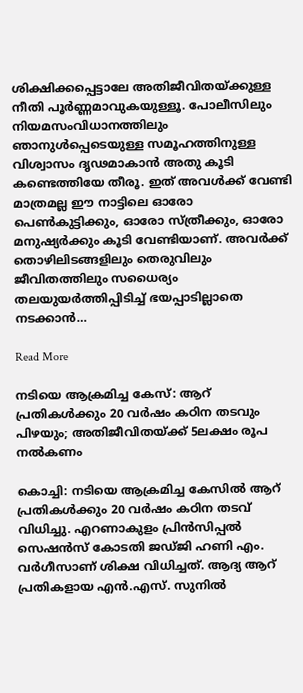ശിക്ഷിക്കപ്പെട്ടാലേ അതിജീവിതയ്ക്കുള്ള നീതി പൂർണ്ണമാവുകയുള്ളൂ. പോലീസിലും നിയമസംവിധാനത്തിലും ഞാനുൾപ്പെടെയുള്ള സമൂഹത്തിനുള്ള വിശ്വാസം ദൃഢമാകാൻ അതു കൂടി കണ്ടെത്തിയേ തീരൂ. ഇത് അവൾക്ക് വേണ്ടി മാത്രമല്ല ഈ നാട്ടിലെ ഓരോ പെൺകുട്ടിക്കും, ഓരോ സ്‌ത്രീക്കും, ഓരോ മനുഷ്യർക്കും കൂടി വേണ്ടിയാണ്. അവർക്ക് തൊഴിലിടങ്ങളിലും തെരുവിലും ജീവിതത്തിലും സധൈര്യം തലയുയർത്തിപ്പിടിച്ച് ഭയപ്പാടില്ലാതെ നടക്കാൻ…

Read More

നടിയെ ആക്രമിച്ച കേസ്: ആറ് പ്രതികൾ‌ക്കും 20 വർഷം കഠിന തടവും പിഴയും; അതിജീവിതയ്ക്ക് 5ലക്ഷം രൂപ നൽകണം

കൊച്ചി: നടിയെ ആക്രമിച്ച കേസിൽ ആറ് പ്രതികൾക്കും 20 വർഷം കഠിന തടവ് വിധിച്ചു. എറണാകുളം പ്രിൻസിപ്പൽ സെഷൻസ് കോടതി ജഡ്ജി ഹണി എം. വർഗീസാണ് ശിക്ഷ വിധിച്ചത്. ആദ്യ ആറ് പ്രതികളായ എൻ.എസ്. സുനിൽ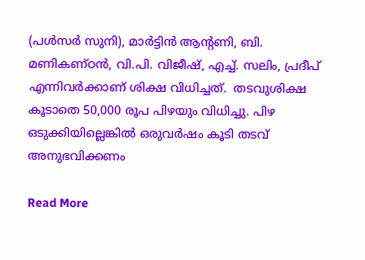(പൾസർ സുനി), മാർട്ടിൻ ആന്‍റണി, ബി. മണികണ്ഠൻ, വി.പി. വിജീഷ്, എച്ച്. സലിം, പ്രദീപ് എന്നിവർക്കാണ് ശിക്ഷ വിധിച്ചത്.  തടവുശിക്ഷ കൂടാതെ 50,000 രൂപ പിഴയും വിധിച്ചു. പിഴ ഒടുക്കിയില്ലെങ്കിൽ ഒരുവർഷം കൂടി തടവ് അനുഭവിക്കണം

Read More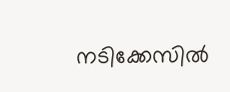നടിക്കേസിൽ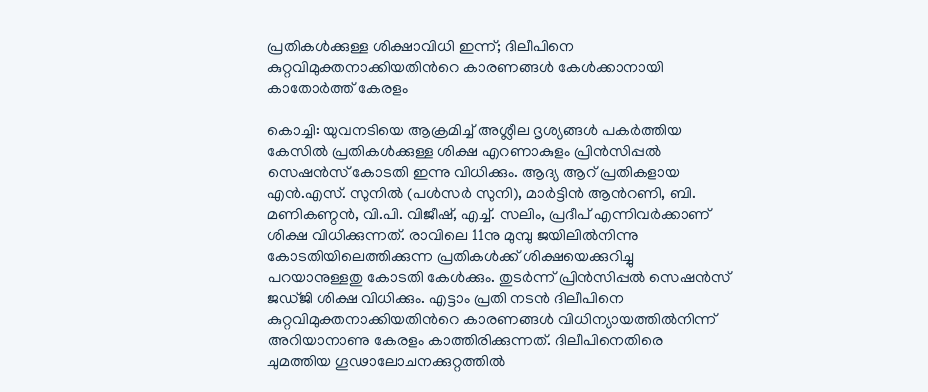പ്രതികൾക്കുള്ള ശിക്ഷാവിധി ഇന്ന്; ദിലീപിനെ കുറ്റവിമുക്തനാക്കിയതിന്‍റെ കാരണങ്ങൾ കേൾക്കാനായി കാതോർത്ത് കേരളം

കൊച്ചി: യുവനടിയെ ആക്രമിച്ച് അശ്ലീല ദൃശ്യങ്ങള്‍ പകര്‍ത്തിയ കേസില്‍ പ്രതികൾക്കുള്ള ശിക്ഷ എറണാകുളം പ്രിൻസിപ്പൽ സെഷൻസ് കോടതി ഇന്നു വിധിക്കും. ആദ്യ ആറ് പ്രതികളായ എൻ.എസ്. സുനിൽ (പൾസർ സുനി), മാർട്ടിൻ ആന്‍റണി, ബി. മണികണ്ഠൻ, വി.പി. വിജീഷ്, എച്ച്. സലിം, പ്രദീപ് എന്നിവർക്കാണ് ശിക്ഷ വിധിക്കുന്നത്. രാവിലെ 11നു മുമ്പു ജയിലിൽനിന്നു കോടതിയിലെത്തിക്കുന്ന പ്രതികൾക്ക് ശിക്ഷയെക്കുറിച്ചു പറയാനുള്ളതു കോടതി കേൾക്കും. തുടർന്ന് പ്രിൻസിപ്പൽ സെഷൻസ് ജഡ്ജി ശിക്ഷ വിധിക്കും. എട്ടാം പ്രതി നടൻ ദിലീപിനെ കുറ്റവിമുക്തനാക്കിയതിന്‍റെ കാരണങ്ങൾ വിധിന്യായത്തിൽനിന്ന് അറിയാനാണു കേരളം കാത്തിരിക്കുന്നത്. ദിലീപിനെതിരെ ചുമത്തിയ ഗൂഢാലോചനക്കുറ്റത്തിൽ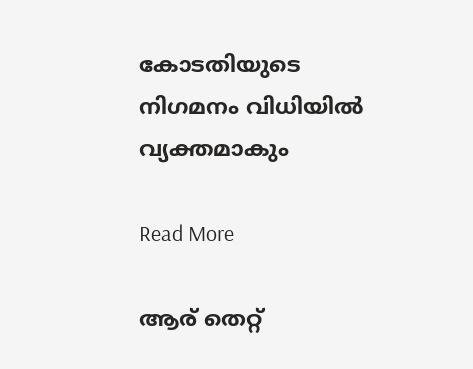കോടതിയുടെ നിഗമനം വിധിയിൽ വ്യക്തമാകും

Read More

ആര് തെറ്റ്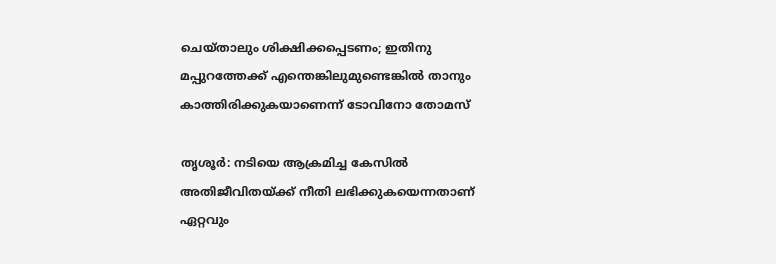ചെയ്താലും ശിക്ഷിക്കപ്പെടണം; ഇതിനു മപ്പുറത്തേക്ക് എന്തെങ്കിലുമുണ്ടെങ്കിൽ താനും കാത്തിരിക്കുകയാണെന്ന് ടോവിനോ തോമസ്

തൃശൂര്‍: നടിയെ ആക്രമിച്ച കേസിൽ അതിജീവിതയ്ക്ക് നീതി ലഭിക്കുകയെന്നതാണ് ഏറ്റവും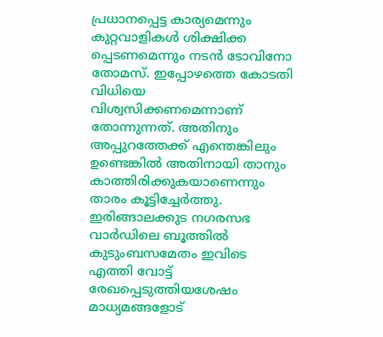പ്രധാനപ്പെട്ട കാര്യമെന്നും കുറ്റവാളികള്‍ ശിക്ഷിക്ക പ്പെടണമെന്നും നടൻ ടോവിനോ തോമസ്. ഇപ്പോഴത്തെ കോടതി വിധിയെ വിശ്വസിക്കണമെന്നാണ് തോന്നുന്നത്. അതിനും അപ്പുറത്തേക്ക് എന്തെങ്കിലും ഉണ്ടെങ്കിൽ അതിനായി താനും കാത്തിരിക്കുകയാണെന്നും താരം കൂട്ടിച്ചേർത്തു. ഇരിങ്ങാലക്കുട നഗരസഭ വാര്‍ഡിലെ ബൂത്തിൽ കുടുംബസമേതം ഇവിടെ എത്തി വോട്ട് രേഖപ്പെടുത്തിയശേഷം മാധ്യമങ്ങളോട്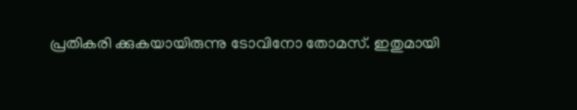പ്രതികരി ക്കുകയായിരുന്നു ടോവിനോ തോമസ്. ഇതുമായി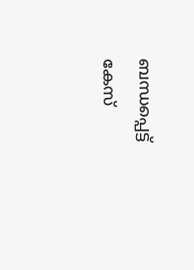ബന്ധപ്പെട്ട് കേസ്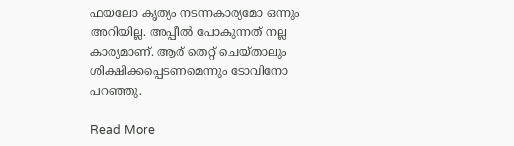ഫയലോ കൃത്യം നടന്നകാര്യമോ ഒന്നും അറിയില്ല. അപ്പീൽ പോകുന്നത് നല്ല കാര്യമാണ്. ആര് തെറ്റ് ചെയ്താലും ശിക്ഷിക്കപ്പെടണമെന്നും ടോവിനോ പറഞ്ഞു.

Read More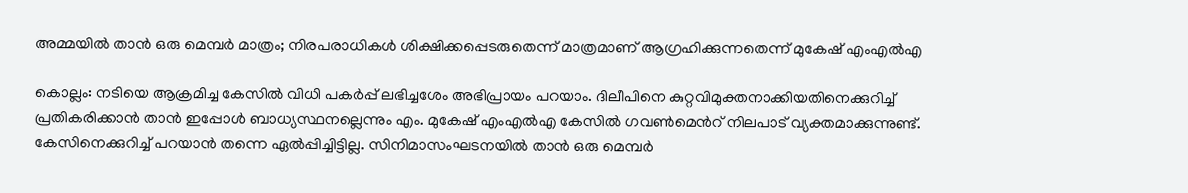അമ്മയിൽ താന്‍ ഒരു മെമ്പര്‍ മാത്രം; നിരപരാധികൾ ശിക്ഷിക്കപ്പെടരുതെന്ന് മാത്രമാണ് ആഗ്രഹിക്കുന്നതെന്ന് മുകേഷ് എംഎൽഎ

കൊല്ലം: നടിയെ ആക്രമിച്ച കേസിൽ വിധി പകര്‍പ്പ് ലഭിച്ചശേം അഭിപ്രായം പറയാം. ദിലീപിനെ കുറ്റവിമുക്തനാക്കിയതിനെക്കുറിച്ച് പ്രതികരിക്കാന്‍ താന്‍ ഇപ്പോള്‍ ബാധ്യസ്ഥനല്ലെന്നും എം. മുകേഷ് എംഎൽഎ കേസില്‍ ഗവണ്‍മെന്‍റ് നിലപാട് വ്യക്തമാക്കുന്നുണ്ട്. കേസിനെക്കുറിച്ച് പറയാന്‍ തന്നെ ഏല്‍പ്പിച്ചിട്ടില്ല. സിനിമാസംഘടനയില്‍ താന്‍ ഒരു മെമ്പര്‍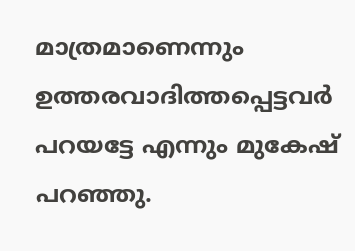മാത്രമാണെന്നും ഉത്തരവാദിത്തപ്പെട്ടവര്‍ പറയട്ടേ എന്നും മുകേഷ് പറഞ്ഞു.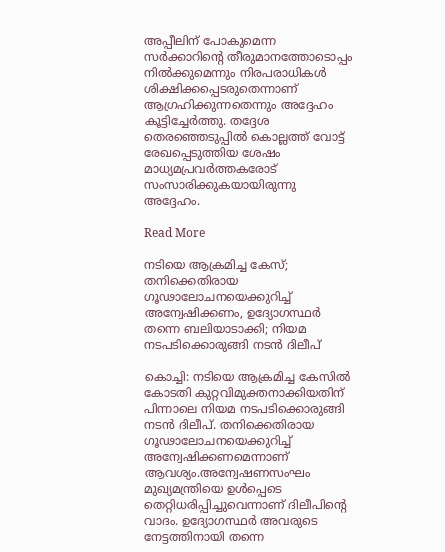അപ്പീലിന് പോകുമെന്ന സര്‍ക്കാറിന്‍റെ തീരുമാനത്തോടൊപ്പം നില്‍ക്കുമെന്നും നിരപരാധികള്‍ ശിക്ഷിക്കപ്പെടരുതെന്നാണ് ആഗ്രഹിക്കുന്നതെന്നും അദ്ദേഹം കൂട്ടിച്ചേര്‍ത്തു. തദ്ദേശ തെരഞ്ഞെടുപ്പിൽ കൊല്ലത്ത് വോട്ട് രേഖപ്പെടുത്തിയ ശേഷം മാധ്യമപ്രവര്‍ത്തകരോട് സംസാരിക്കുകയായിരുന്നു അദ്ദേഹം.

Read More

നടിയെ ആക്രമിച്ച കേസ്; തനിക്കെതിരായ ഗൂഢാലോചനയെക്കുറിച്ച് അന്വേഷിക്കണം, ഉദ്യോഗസ്ഥര്‍ തന്നെ ബലിയാടാക്കി; നിയമ നടപടിക്കൊരുങ്ങി നടന്‍ ദിലീപ്

കൊച്ചി: നടിയെ ആക്രമിച്ച കേസില്‍ കോടതി കുറ്റവിമുക്തനാക്കിയതിന് പിന്നാലെ നിയമ നടപടിക്കൊരുങ്ങി നടന്‍ ദിലീപ്. തനിക്കെതിരായ ഗൂഢാലോചനയെക്കുറിച്ച് അന്വേഷിക്കണമെന്നാണ് ആവശ്യം.അന്വേഷണസംഘം മുഖ്യമന്ത്രിയെ ഉള്‍പ്പെടെ തെറ്റിധരിപ്പിച്ചുവെന്നാണ് ദിലീപിന്‍റെ വാദം. ഉദ്യോഗസ്ഥര്‍ അവരുടെ നേട്ടത്തിനായി തന്നെ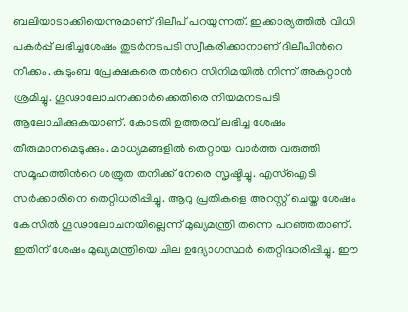ബലിയാടാക്കിയെന്നുമാണ് ദിലീപ് പറയുന്നത്. ഇക്കാര്യത്തില്‍ വിധി പകര്‍പ്പ് ലഭിച്ചശേഷം തുടര്‍നടപടി സ്വീകരിക്കാനാണ് ദിലീപിന്‍റെ നീക്കം. കുടുംബ പ്രേക്ഷകരെ തന്‍റെ സിനിമയില്‍ നിന്ന് അകറ്റാന്‍ ശ്രമിച്ചു. ഗൂഢാലോചനക്കാര്‍ക്കെതിരെ നിയമനടപടി ആലോചിക്കുകയാണ്. കോടതി ഉത്തരവ് ലഭിച്ച ശേഷം തീരുമാനമെടുക്കും. മാധ്യമങ്ങളില്‍ തെറ്റായ വാര്‍ത്ത വരുത്തി സമൂഹത്തിന്‍റെ ശത്രുത തനിക്ക് നേരെ സൃഷ്ടിച്ചു. എസ്‌ഐടി സര്‍ക്കാരിനെ തെറ്റിധരിപ്പിച്ചു. ആറു പ്രതികളെ അറസ്റ്റ് ചെയ്ത ശേഷം കേസില്‍ ഗൂഢാലോചനയില്ലെന്ന് മുഖ്യമന്ത്രി തന്നെ പറഞ്ഞതാണ്. ഇതിന് ശേഷം മുഖ്യമന്ത്രിയെ ചില ഉദ്യോഗസ്ഥര്‍ തെറ്റിദ്ധരിപ്പിച്ചു. ഈ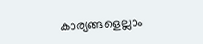കാര്യങ്ങളെല്ലാം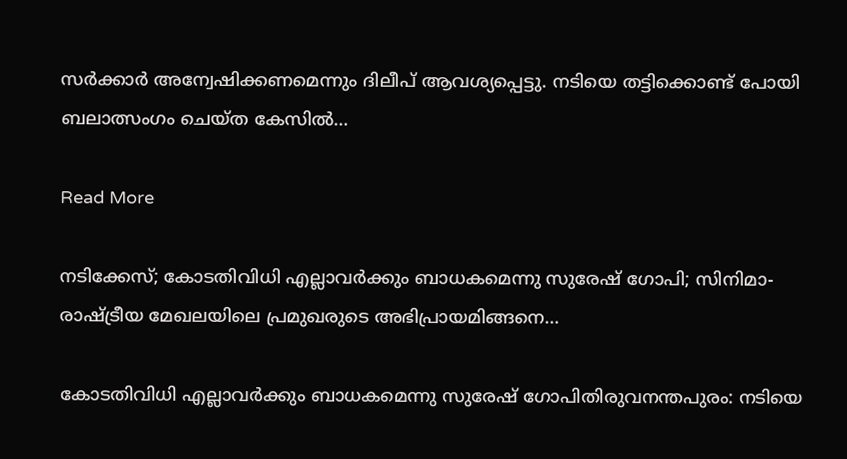സര്‍ക്കാര്‍ അന്വേഷിക്കണമെന്നും ദിലീപ് ആവശ്യപ്പെട്ടു. നടിയെ തട്ടിക്കൊണ്ട് പോയി ബലാത്സംഗം ചെയ്ത കേസില്‍…

Read More

നടിക്കേസ്; കോടതിവിധി എല്ലാവര്‍ക്കും ബാധകമെന്നു സുരേഷ് ഗോപി; സിനിമാ-രാഷ്ട്രീയ മേഖലയിലെ പ്രമുഖരുടെ അഭിപ്രായമിങ്ങനെ…

കോടതിവിധി എല്ലാവര്‍ക്കും ബാധകമെന്നു സുരേഷ് ഗോപിതിരുവനന്തപുരം: നടിയെ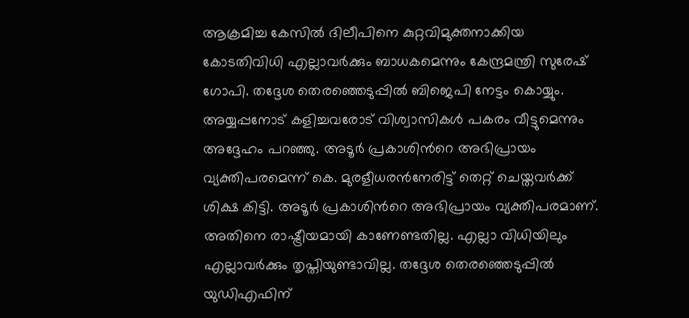ആക്രമിച്ച കേസില്‍ ദിലീപിനെ കുറ്റവിമുക്തനാക്കിയ കോടതിവിധി എല്ലാവര്‍ക്കും ബാധകമെന്നും കേന്ദ്രമന്ത്രി സുരേഷ് ഗോപി. തദ്ദേശ തെരഞ്ഞെടുപ്പില്‍ ബിജെപി നേട്ടം കൊയ്യും. അയ്യപ്പനോട് കളിച്ചവരോട് വിശ്വാസികള്‍ പകരം വീട്ടുമെന്നും അദ്ദേഹം പറഞ്ഞു. അടൂര്‍ പ്രകാശിന്‍റെ അഭിപ്രായം വ്യക്തിപരമെന്ന് കെ. മുരളീധരന്‍നേരിട്ട് തെറ്റ് ചെയ്തവര്‍ക്ക് ശിക്ഷ കിട്ടി. അടൂര്‍ പ്രകാശിന്‍റെ അഭിപ്രായം വ്യക്തിപരമാണ്. അതിനെ രാഷ്ട്രീയമായി കാണേണ്ടതില്ല. എല്ലാ വിധിയിലും എല്ലാവര്‍ക്കും തൃപ്തിയുണ്ടാവില്ല. തദ്ദേശ തെരഞ്ഞെടുപ്പില്‍ യുഡിഎഫിന്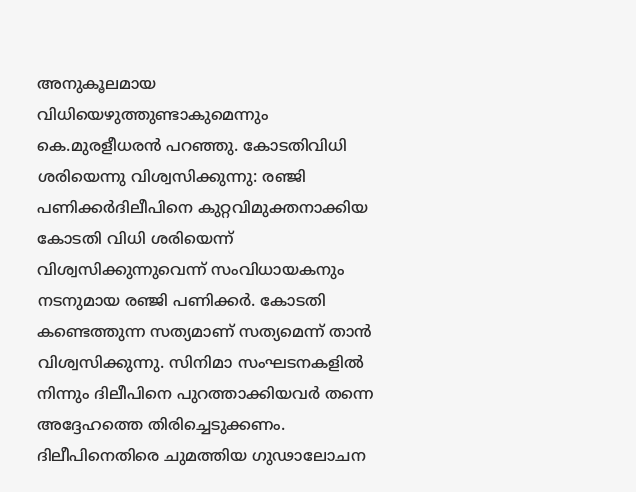അനുകൂലമായ വിധിയെഴുത്തുണ്ടാകുമെന്നും കെ.മുരളീധരൻ പറഞ്ഞു. കോടതിവിധി ശരിയെന്നു വിശ്വസിക്കുന്നു: രഞ്ജി പണിക്കര്‍ദിലീപിനെ കുറ്റവിമുക്തനാക്കിയ കോടതി വിധി ശരിയെന്ന് വിശ്വസിക്കുന്നുവെന്ന് സംവിധായകനും നടനുമായ രഞ്ജി പണിക്കര്‍. കോടതി കണ്ടെത്തുന്ന സത്യമാണ് സത്യമെന്ന് താന്‍ വിശ്വസിക്കുന്നു. സിനിമാ സംഘടനകളില്‍ നിന്നും ദിലീപിനെ പുറത്താക്കിയവര്‍ തന്നെ അദ്ദേഹത്തെ തിരിച്ചെടുക്കണം. ദിലീപിനെതിരെ ചുമത്തിയ ഗുഢാലോചന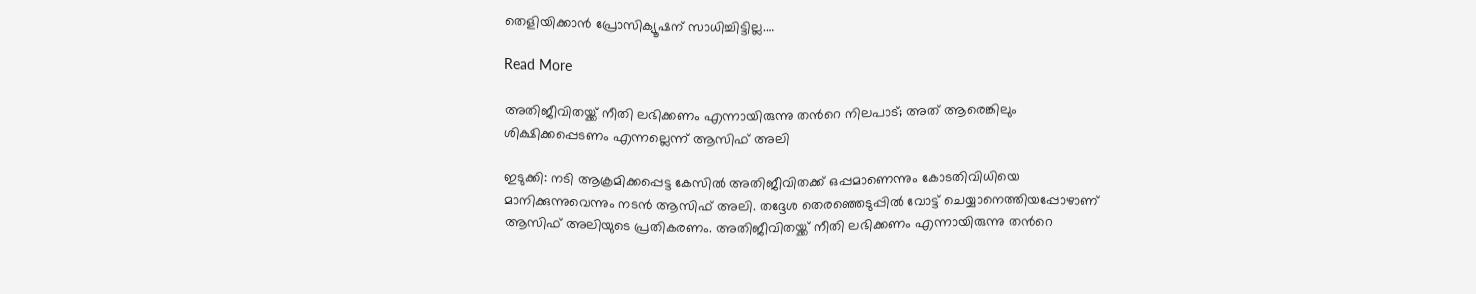തെളിയിക്കാന്‍ പ്രോസിക്യൂഷന് സാധിച്ചിട്ടില്ല.…

Read More

അതിജീവിതയ്ക്ക് നീതി ലഭിക്കണം എന്നായിരുന്നു തന്‍റെ നിലപാട്; അത് ആരെങ്കിലും ശിക്ഷിക്കപ്പെടണം എന്നല്ലെന്ന് ആസിഫ് അലി

ഇടുക്കി: നടി ആക്രമിക്കപ്പെട്ട കേസിൽ അതിജീവിതക്ക് ഒപ്പമാണെന്നും കോടതിവിധിയെ മാനിക്കുന്നുവെന്നും നടൻ ആസിഫ് അലി. തദ്ദേശ തെരഞ്ഞെടുപ്പിൽ വോട്ട് ചെയ്യാനെത്തിയപ്പോഴാണ് ആസിഫ് അലിയുടെ പ്രതികരണം. അതിജീവിതയ്ക്ക് നീതി ലഭിക്കണം എന്നായിരുന്നു തന്‍റെ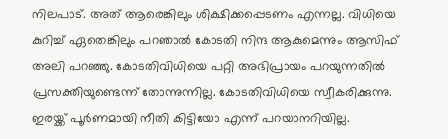നിലപാട്. അത് ആരെങ്കിലും ശിക്ഷിക്കപ്പെടണം എന്നല്ല. വിധിയെ കുറിച്ച് ഏതെങ്കിലും പറഞാൽ കോടതി നിന്ദ ആകുമെന്നും ആസിഫ് അലി പറഞ്ഞു. കോടതിവിധിയെ പറ്റി അഭിപ്രായം പറയുന്നതിൽ പ്രസക്തിയുണ്ടെന്ന് തോന്നുന്നില്ല. കോടതിവിധിയെ സ്വീകരിക്കുന്നു. ഇരയ്ക്ക് പൂർണമായി നീതി കിട്ടിയോ എന്ന് പറയാനറിയില്ല.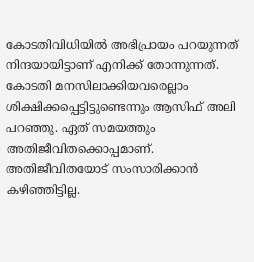കോടതിവിധിയിൽ അഭിപ്രായം പറയുന്നത് നിന്ദയായിട്ടാണ് എനിക്ക് തോന്നുന്നത്. കോടതി മനസിലാക്കിയവരെല്ലാം ശിക്ഷിക്കപ്പെട്ടിട്ടുണ്ടെന്നും ആസിഫ് അലി പറഞ്ഞു. ഏത് സമയത്തും അതിജീവിതക്കൊപ്പമാണ്. അതിജീവിതയോട് സംസാരിക്കാൻ കഴിഞ്ഞിട്ടില്ല.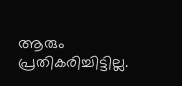ആരും പ്രതികരിച്ചിട്ടില്ല.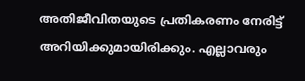അതിജീവിതയുടെ പ്രതികരണം നേരിട്ട് അറിയിക്കുമായിരിക്കും. എല്ലാവരും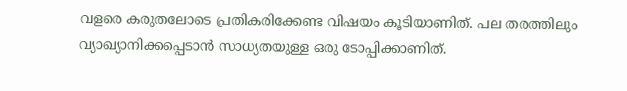വളരെ കരുതലോടെ പ്രതികരിക്കേണ്ട വിഷയം കൂടിയാണിത്. പല തരത്തിലും വ്യാഖ്യാനിക്കപ്പെടാൻ സാധ്യതയുള്ള ഒരു ടോപ്പിക്കാണിത്.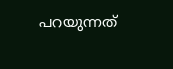പറയുന്നത്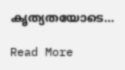കൃത്യതയോടെ…

Read More